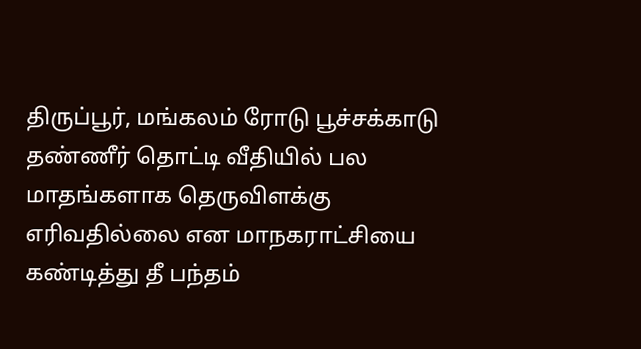திருப்பூர், மங்கலம் ரோடு பூச்சக்காடு தண்ணீர் தொட்டி வீதியில் பல மாதங்களாக தெருவிளக்கு எரிவதில்லை என மாநகராட்சியை கண்டித்து தீ பந்தம்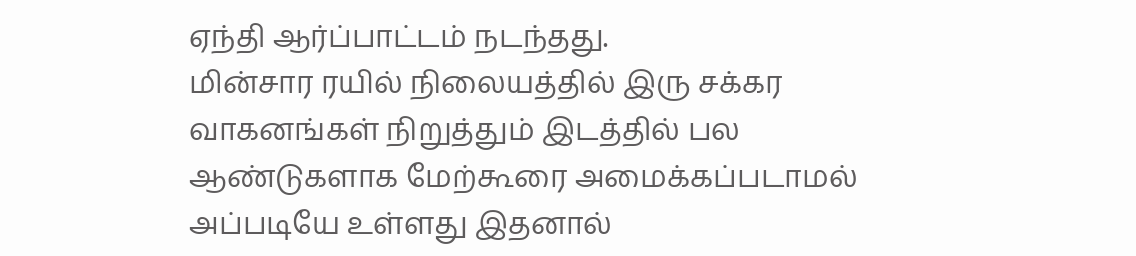ஏந்தி ஆர்ப்பாட்டம் நடந்தது.
மின்சார ரயில் நிலையத்தில் இரு சக்கர வாகனங்கள் நிறுத்தும் இடத்தில் பல ஆண்டுகளாக மேற்கூரை அமைக்கப்படாமல் அப்படியே உள்ளது இதனால்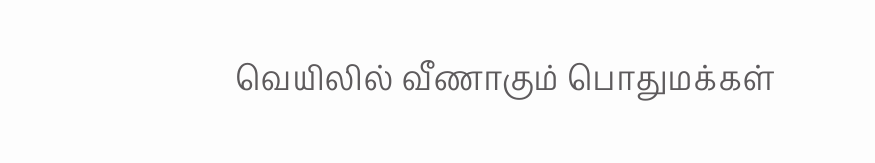வெயிலில் வீணாகும் பொதுமக்கள்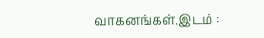வாகனங்கள்.இடம் :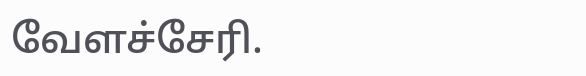வேளச்சேரி.